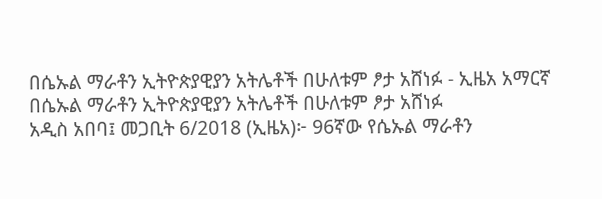በሴኡል ማራቶን ኢትዮጵያዊያን አትሌቶች በሁለቱም ፆታ አሸነፉ - ኢዜአ አማርኛ
በሴኡል ማራቶን ኢትዮጵያዊያን አትሌቶች በሁለቱም ፆታ አሸነፉ
አዲስ አበባ፤ መጋቢት 6/2018 (ኢዜአ)፦ 96ኛው የሴኡል ማራቶን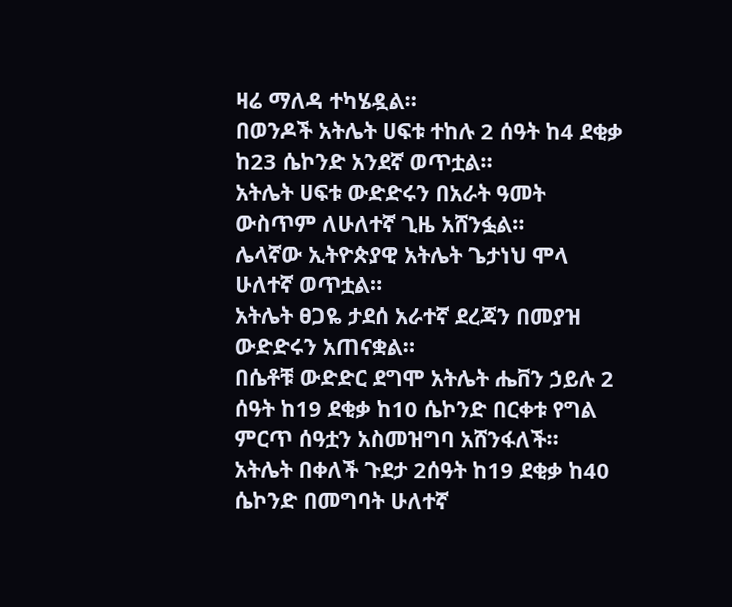ዛሬ ማለዳ ተካሄዷል።
በወንዶች አትሌት ሀፍቱ ተከሉ 2 ሰዓት ከ4 ደቂቃ ከ23 ሴኮንድ አንደኛ ወጥቷል።
አትሌት ሀፍቱ ውድድሩን በአራት ዓመት ውስጥም ለሁለተኛ ጊዜ አሸንፏል።
ሌላኛው ኢትዮጵያዊ አትሌት ጌታነህ ሞላ ሁለተኛ ወጥቷል።
አትሌት ፀጋዬ ታደሰ አራተኛ ደረጃን በመያዝ ውድድሩን አጠናቋል።
በሴቶቹ ውድድር ደግሞ አትሌት ሔቨን ኃይሉ 2 ሰዓት ከ19 ደቂቃ ከ10 ሴኮንድ በርቀቱ የግል ምርጥ ሰዓቷን አስመዝግባ አሸንፋለች።
አትሌት በቀለች ጉደታ 2ሰዓት ከ19 ደቂቃ ከ40 ሴኮንድ በመግባት ሁለተኛ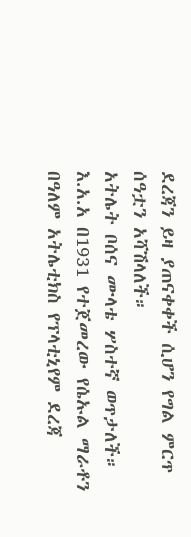ደረጃን ይዛ ያጠናቀቀች ሲሆን የግል ምርጥ ሰዓቷን አሻሽላለች።
አትሌት ቦሰና ሙላቴ ሦስተኛ ወጥታለች።
እ.አ.አ በ1931 የተጀመረው የሴኡል ማራቶን በዓለም አትሌቲክስ የፕላቲኒየም ደረጃ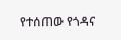የተሰጠው የጎዳና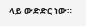ላይ ውድድር ነው።